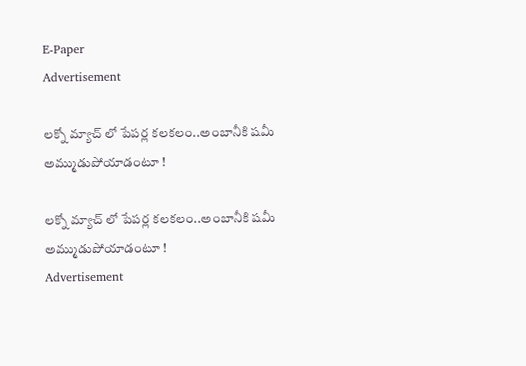E-Paper
Advertisement

ల‌క్నో మ్యాచ్ లో పేప‌ర్ల క‌ల‌క‌లం..అంబానీకి ష‌మీ అమ్ముడుపోయాడంటూ !

ల‌క్నో మ్యాచ్ లో పేప‌ర్ల క‌ల‌క‌లం..అంబానీకి ష‌మీ అమ్ముడుపోయాడంటూ !
Advertisement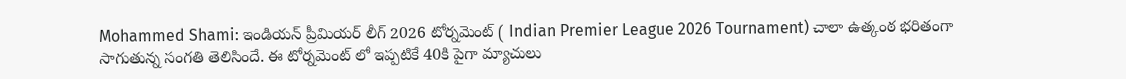Mohammed Shami: ఇండియన్ ప్రీమియర్ లీగ్ 2026 టోర్నమెంట్ ( Indian Premier League 2026 Tournament) చాలా ఉత్కంఠ భరితంగా సాగుతున్న సంగతి తెలిసిందే. ఈ టోర్నమెంట్ లో ఇప్పటికే 40కి పైగా మ్యాచులు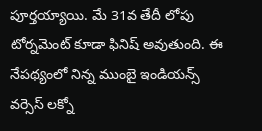పూర్తయ్యాయి. మే 31వ తేదీ లోపు టోర్నమెంట్ కూడా ఫినిష్ అవుతుంది. ఈ నేపథ్యంలో నిన్న ముంబై ఇండియన్స్ వర్సెస్ లక్నో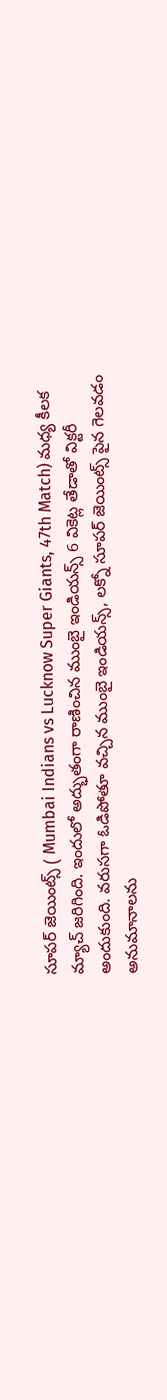సూపర్ జెయింట్స్ ( Mumbai Indians vs Lucknow Super Giants, 47th Match) మధ్య కీలక మ్యాచ్ జరిగింది. ఇందులో అద్భుతంగా రాణించిన ముంబై ఇండియన్స్ 6 వికెట్ల తేడాతో విక్టరీ అందుకుంది. వరుసగా ఓడిపోతూ వచ్చిన ముంబై ఇండియన్స్, లక్నో సూప‌ర్ జెయింట్స్‌ పైన గెలవడం అనుమానాలను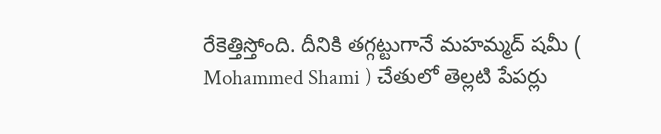రేకెత్తిస్తోంది. దీనికి తగ్గట్టుగానే మహమ్మద్ షమీ ( Mohammed Shami ) చేతులో తెల్లటి పేపర్లు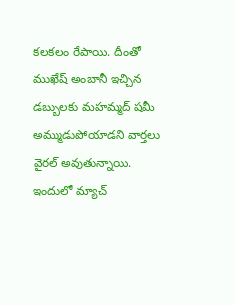కలకలం రేపాయి. దీంతో ముఖేష్ అంబానీ ఇచ్చిన డబ్బులకు మహమ్మద్ షమీ అమ్ముడుపోయాడని వార్తలు వైరల్ అవుతున్నాయి. ఇందులో మ్యాచ్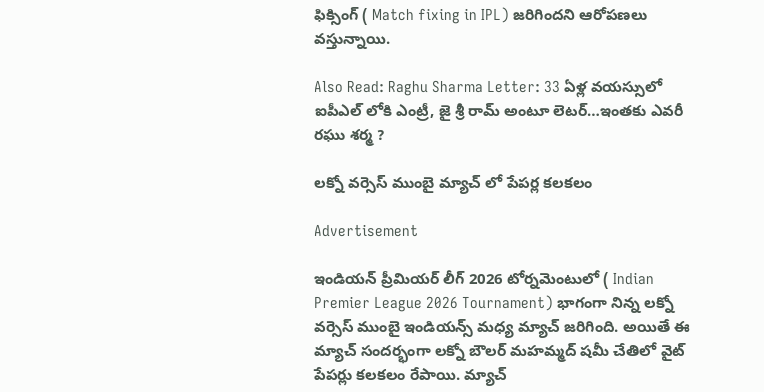ఫిక్సింగ్ ( Match fixing in IPL) జరిగిందని ఆరోపణలు వస్తున్నాయి.

Also Read: Raghu Sharma Letter: 33 ఏళ్ల వ‌య‌స్సులో ఐపీఎల్ లోకి ఎంట్రీ, జై శ్రీ రామ్ అంటూ లెట‌ర్‌…ఇంత‌కు ఎవ‌రీ రఘు శర్మ ?

లక్నో వర్సెస్ ముంబై మ్యాచ్ లో పేపర్ల కలకలం

Advertisement

ఇండియన్ ప్రీమియర్ లీగ్ 2026 టోర్నమెంటులో ( Indian Premier League 2026 Tournament) భాగంగా నిన్న లక్నో వర్సెస్ ముంబై ఇండియన్స్ మధ్య మ్యాచ్ జరిగింది. అయితే ఈ మ్యాచ్ సందర్భంగా లక్నో బౌలర్ మహమ్మద్ షమీ చేతిలో వైట్ పేపర్లు కలకలం రేపాయి. మ్యాచ్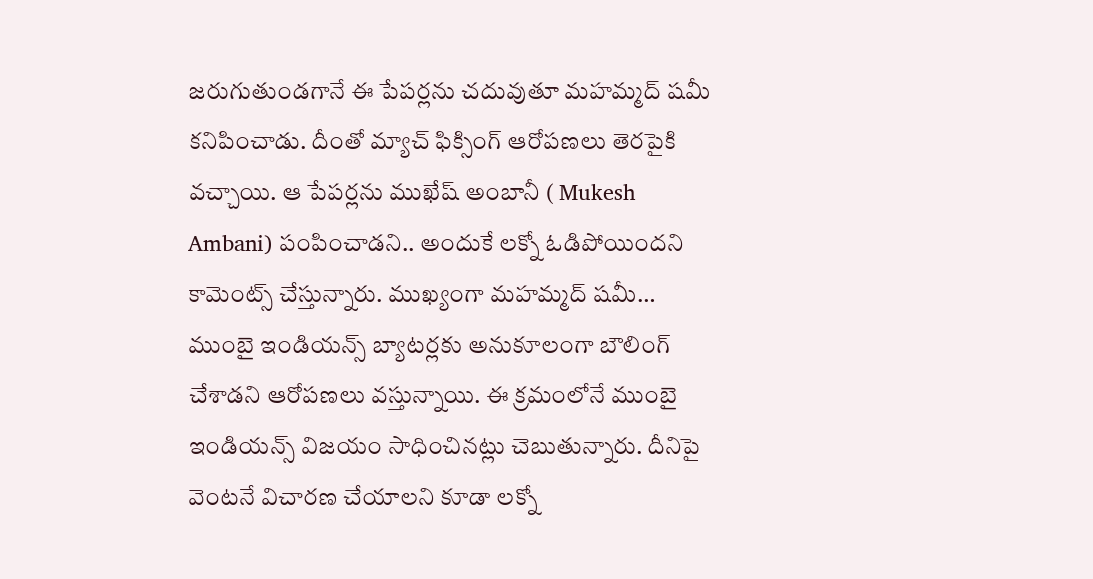జరుగుతుండగానే ఈ పేపర్లను చదువుతూ మహమ్మద్ షమీ కనిపించాడు. దీంతో మ్యాచ్ ఫిక్సింగ్ ఆరోపణలు తెరపైకి వచ్చాయి. ఆ పేపర్లను ముఖేష్ అంబానీ ( Mukesh Ambani) పంపించాడని.. అందుకే లక్నో ఓడిపోయిందని కామెంట్స్ చేస్తున్నారు. ముఖ్యంగా మహమ్మద్ షమీ… ముంబై ఇండియన్స్ బ్యాటర్లకు అనుకూలంగా బౌలింగ్ చేశాడని ఆరోపణలు వస్తున్నాయి. ఈ క్రమంలోనే ముంబై ఇండియన్స్ విజయం సాధించినట్లు చెబుతున్నారు. దీనిపై వెంటనే విచారణ చేయాలని కూడా లక్నో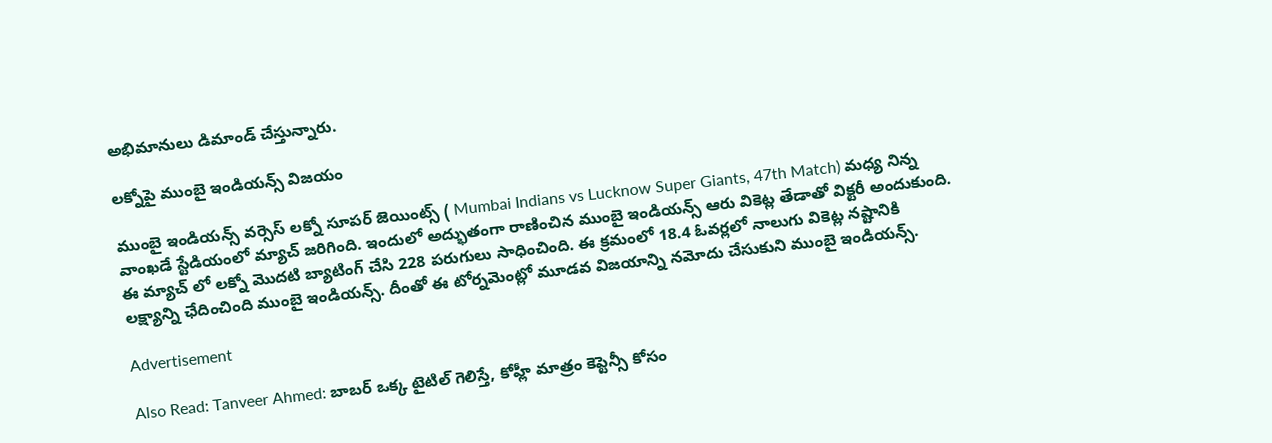అభిమానులు డిమాండ్ చేస్తున్నారు.

లక్నోపై ముంబై ఇండియన్స్ విజయం

ముంబై ఇండియన్స్ వర్సెస్ లక్నో సూప‌ర్ జెయింట్స్‌ ( Mumbai Indians vs Lucknow Super Giants, 47th Match) మధ్య నిన్న వాంఖడే స్టేడియంలో మ్యాచ్ జరిగింది. ఇందులో అద్భుతంగా రాణించిన ముంబై ఇండియన్స్ ఆరు వికెట్ల తేడాతో విక్టరీ అందుకుంది. ఈ మ్యాచ్ లో లక్నో మొదటి బ్యాటింగ్ చేసి 228 పరుగులు సాధించింది. ఈ క్రమంలో 18.4 ఓవర్లలో నాలుగు వికెట్ల నష్టానికి లక్ష్యాన్ని ఛేదించింది ముంబై ఇండియన్స్. దీంతో ఈ టోర్నమెంట్లో మూడవ విజయాన్ని నమోదు చేసుకుని ముంబై ఇండియన్స్.

Advertisement

Also Read: Tanveer Ahmed: బాబ‌ర్ ఒక్క‌ టైటిల్ గెలిస్తే, కోహ్లీ మాత్రం కెప్టెన్సీ కోసం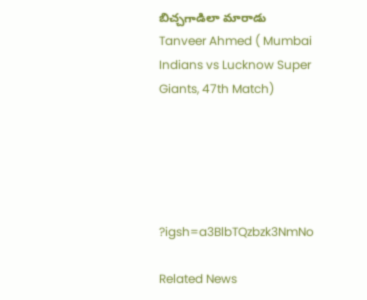బిచ్చగాడిలా మారాడు Tanveer Ahmed ( Mumbai Indians vs Lucknow Super Giants, 47th Match)





?igsh=a3BlbTQzbzk3NmNo

Related News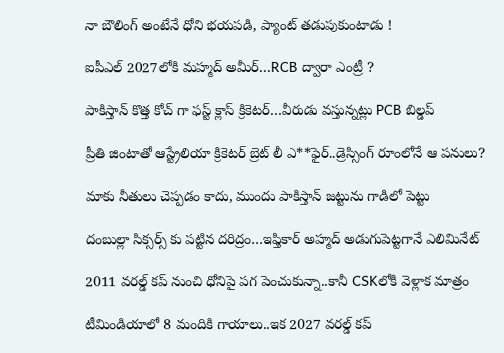నా బౌలింగ్ అంటేనే ధోని భ‌య‌ప‌డి, ప్యాంట్ త‌డుపుకుంటాడు !

ఐపీఎల్ 2027లోకి మహ్మద్ అమీర్…RCB ద్వారా ఎంట్రీ ?

పాకిస్తాన్ కొత్త‌ కోచ్ గా ఫ‌స్ట్ క్లాస్ క్రికెట‌ర్‌…వీరుడు వ‌స్తున్న‌ట్లు PCB బిల్డ‌ప్

ప్రీతి జింటాతో ఆస్ట్రేలియా క్రికెట‌ర్‌ బ్రెట్ లీ ఎ**ఫైర్‌..డ్రెస్సింగ్ రూంలోనే ఆ ప‌నులు?

మాకు నీతులు చెప్ప‌డం కాదు, ముందు పాకిస్తాన్ జ‌ట్టును గాడిలో పెట్టు

దంబుల్లా సిక్సర్స్ కు ప‌ట్టిన ద‌రిద్రం…ఇఫ్తికార్ అహ్మద్ అడుగుపెట్ట‌గానే ఎలిమినేట్

2011 వ‌ర‌ల్డ్ క‌ప్ నుంచి ధోనిపై ప‌గ పెంచుకున్నా..కానీ CSKలోకి వెళ్లాక మాత్రం

టీమిండియాలో 8 మందికి గాయాలు..ఇక 2027 వ‌ర‌ల్డ్ క‌ప్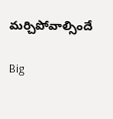మ‌ర్చిపోవాల్సిందే

Big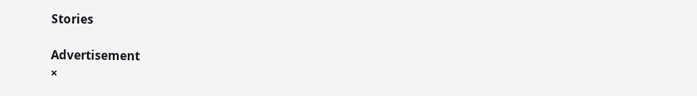Stories

Advertisement
×